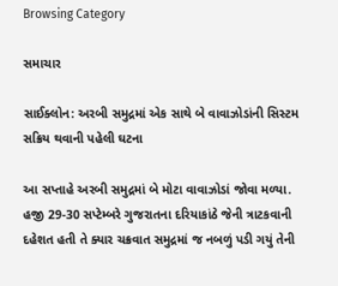Browsing Category

સમાચાર

સાઈક્લોન: અરબી સમુદ્રમાં એક સાથે બે વાવાઝોડાંની સિસ્ટમ સક્રિય થવાની પહેલી ઘટના

આ સપ્તાહે અરબી સમુદ્રમાં બે મોટા વાવાઝોડાં જોવા મળ્યા. હજી 29-30 સપ્ટેમ્બરે ગુજરાતના દરિયાકાંઠે જેની ત્રાટકવાની દહેશત હતી તે ક્યાર ચક્રવાત સમુદ્રમાં જ નબળું પડી ગયું તેની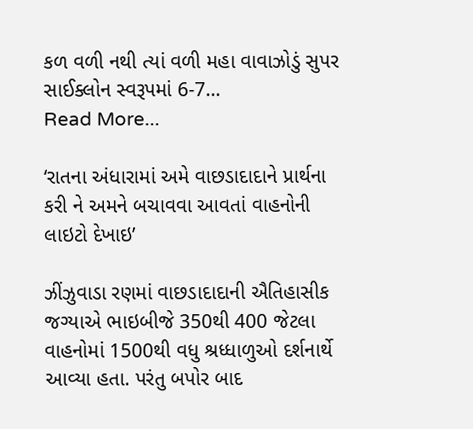કળ વળી નથી ત્યાં વળી મહા વાવાઝોડું સુપર સાઈક્લોન સ્વરૂપમાં 6-7…
Read More...

‘રાતના અંધારામાં અમે વાછડાદાદાને પ્રાર્થના કરી ને અમને બચાવવા આવતાં વાહનોની લાઇટો દેખાઇ’

ઝીંઝુવાડા રણમાં વાછડાદાદાની ઐતિહાસીક જગ્યાએ ભાઇબીજે 350થી 400 જેટલા વાહનોમાં 1500થી વધુ શ્રધ્ધાળુઓ દર્શનાર્થે આવ્યા હતા. પરંતુ બપોર બાદ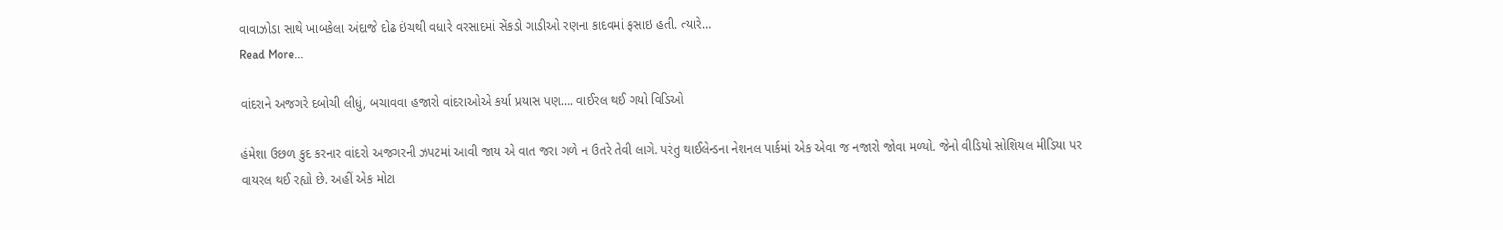વાવાઝોડા સાથે ખાબકેલા અંદાજે દોઢ ઇંચથી વધારે વરસાદમાં સેંકડો ગાડીઓ રણના કાદવમાં ફસાઇ હતી. ત્યારે…
Read More...

વાંદરાને અજગરે દબોચી લીધું, બચાવવા હજારો વાંદરાઓએ કર્યા પ્રયાસ પણ…. વાઈરલ થઈ ગયો વિડિઓ

હંમેશા ઉછળ કુદ કરનાર વાંદરો અજગરની ઝપટમાં આવી જાય એ વાત જરા ગળે ન ઉતરે તેવી લાગે. પરંતુ થાઈલેન્ડના નેશનલ પાર્કમાં એક એવા જ નજારો જોવા મળ્યો. જેનો વીડિયો સોશિયલ મીડિયા પર વાયરલ થઈ રહ્યો છે. અહીં એક મોટા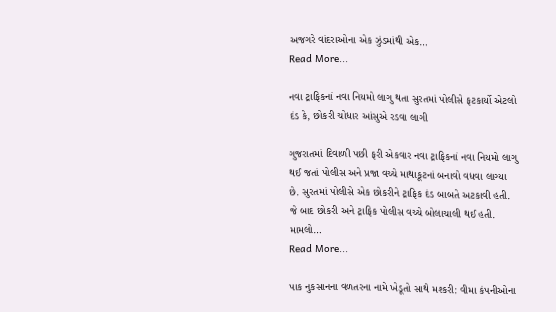અજગરે વાંદરાઓના એક ઝુંડમાંથી એક…
Read More...

નવા ટ્રાફિકનાં નવા નિયમો લાગુ થતા સુરતમાં પોલીસે ફટકાર્યો એટલો દંડ કે, છોકરી ચોધાર આંસુએ રડવા લાગી

ગુજરાતમાં દિવાળી પછી ફરી એકવાર નવા ટ્રાફિકનાં નવા નિયમો લાગુ થઈ જતાં પોલીસ અને પ્રજા વચ્ચે માથાકૂટનાં બનાવો વધવા લાગ્યા છે. સુરતમાં પોલીસે એક છોકરીને ટ્રાફિક દંડ બાબતે અટકાવી હતી. જે બાદ છોકરી અને ટ્રાફિક પોલીસ વચ્ચે બોલાચાલી થઈ હતી. મામલો…
Read More...

પાક નુકસાનના વળતરના નામે ખેડૂતો સાથે મશ્કરી: વીમા કંપનીઓના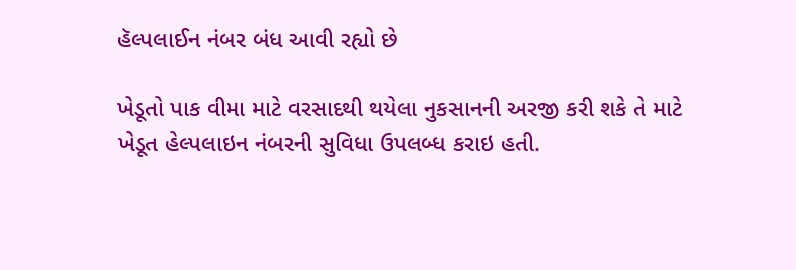હૅલ્પલાઈન નંબર બંધ આવી રહ્યો છે

ખેડૂતો પાક વીમા માટે વરસાદથી થયેલા નુકસાનની અરજી કરી શકે તે માટે ખેડૂત હેલ્પલાઇન નંબરની સુવિધા ઉપલબ્ધ કરાઇ હતી.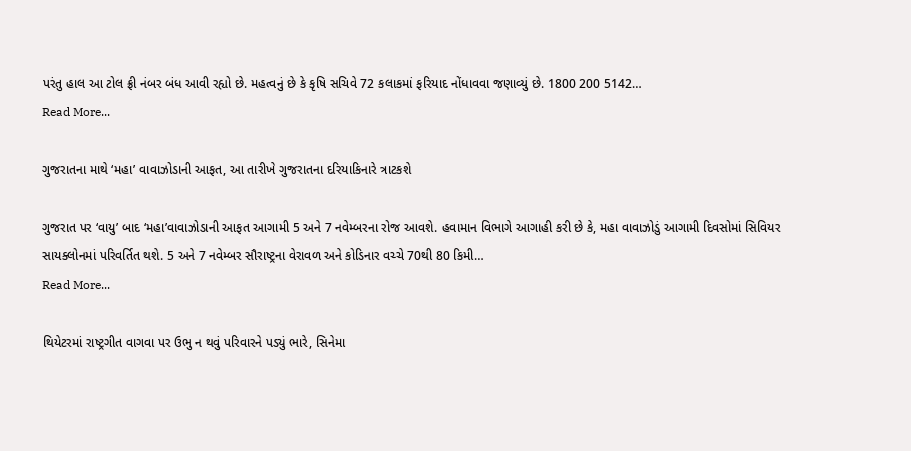પરંતુ હાલ આ ટોલ ફ્રી નંબર બંધ આવી રહ્યો છે. મહત્વનું છે કે કૃષિ સચિવે 72 કલાકમાં ફરિયાદ નોંધાવવા જણાવ્યું છે. 1800 200 5142…
Read More...

ગુજરાતના માથે ‘મહા’ વાવાઝોડાની આફત, આ તારીખે ગુજરાતના દરિયાકિનારે ત્રાટકશે

ગુજરાત પર ‘વાયુ’ બાદ ‘મહા’વાવાઝોડાની આફત આગામી 5 અને 7 નવેમ્બરના રોજ આવશે. હવામાન વિભાગે આગાહી કરી છે કે, મહા વાવાઝોડું આગામી દિવસોમાં સિવિયર સાયક્લોનમાં પરિવર્તિત થશે. 5 અને 7 નવેમ્બર સૌરાષ્ટ્રના વેરાવળ અને કોડિનાર વચ્ચે 70થી 80 કિમી…
Read More...

થિયેટરમાં રાષ્ટ્રગીત વાગવા પર ઉભુ ન થવું પરિવારને પડ્યું ભારે, સિનેમા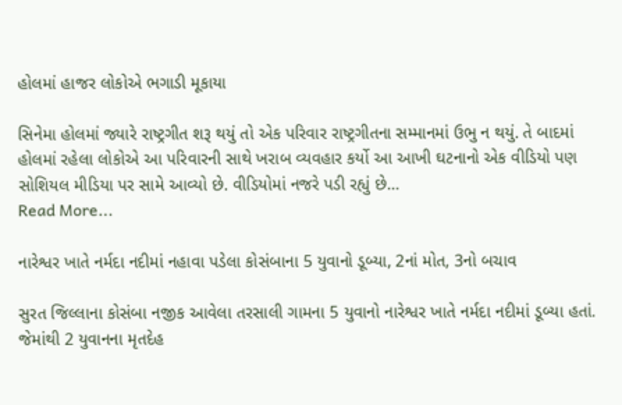હોલમાં હાજર લોકોએ ભગાડી મૂકાયા

સિનેમા હોલમાં જ્યારે રાષ્ટ્રગીત શરૂ થયું તો એક પરિવાર રાષ્ટ્રગીતના સમ્માનમાં ઉભુ ન થયું. તે બાદમાં હોલમાં રહેલા લોકોએ આ પરિવારની સાથે ખરાબ વ્યવહાર કર્યો આ આખી ઘટનાનો એક વીડિયો પણ સોશિયલ મીડિયા પર સામે આવ્યો છે. વીડિયોમાં નજરે પડી રહ્યું છે…
Read More...

નારેશ્વર ખાતે નર્મદા નદીમાં નહાવા પડેલા કોસંબાના 5 યુવાનો ડૂબ્યા, 2નાં મોત, 3નો બચાવ

સુરત જિલ્લાના કોસંબા નજીક આવેલા તરસાલી ગામના 5 યુવાનો નારેશ્વર ખાતે નર્મદા નદીમાં ડૂબ્યા હતાં. જેમાંથી 2 યુવાનના મૃતદેહ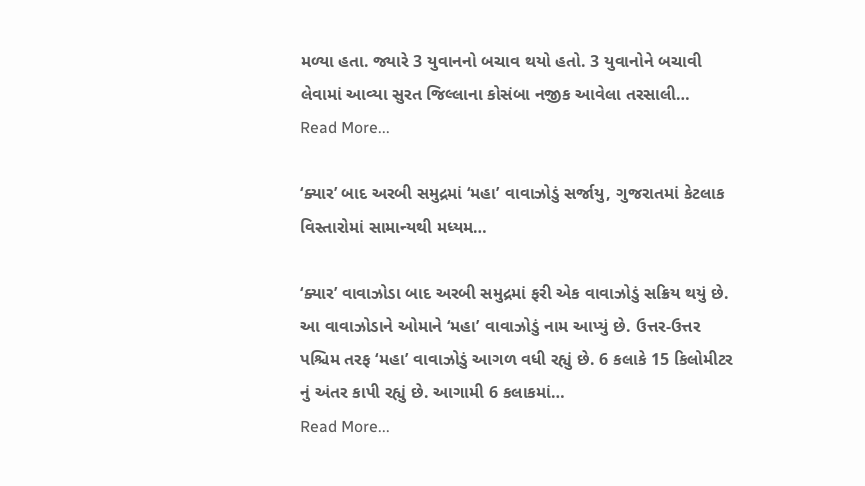મળ્યા હતા. જ્યારે 3 યુવાનનો બચાવ થયો હતો. 3 યુવાનોને બચાવી લેવામાં આવ્યા સુરત જિલ્લાના કોસંબા નજીક આવેલા તરસાલી…
Read More...

‘ક્યાર’ બાદ અરબી સમુદ્રમાં ‘મહા’ વાવાઝોડું સર્જાયુ, ગુજરાતમાં કેટલાક વિસ્તારોમાં સામાન્યથી મધ્યમ…

‘ક્યાર’ વાવાઝોડા બાદ અરબી સમુદ્રમાં ફરી એક વાવાઝોડું સક્રિય થયું છે. આ વાવાઝોડાને ઓમાને ‘મહા’ વાવાઝોડું નામ આપ્યું છે. ઉત્તર-ઉત્તર પશ્ચિમ તરફ ‘મહા’ વાવાઝોડું આગળ વધી રહ્યું છે. 6 કલાકે 15 કિલોમીટર નું અંતર કાપી રહ્યું છે. આગામી 6 કલાકમાં…
Read More...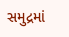સમુદ્રમાં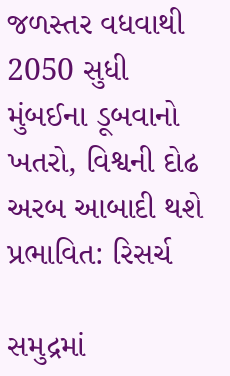જળસ્તર વધવાથી 2050 સુધી મુંબઈના ડૂબવાનો ખતરો, વિશ્વની દોઢ અરબ આબાદી થશે પ્રભાવિત: રિસર્ચ

સમુદ્રમાં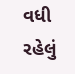વધી રહેલું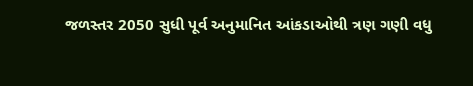જળસ્તર 2050 સુધી પૂર્વ અનુમાનિત આંકડાઓથી ત્રણ ગણી વધુ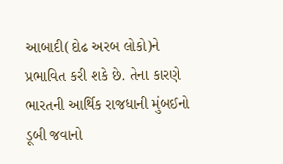આબાદી(દોઢ અરબ લોકો)ને પ્રભાવિત કરી શકે છે. તેના કારણે ભારતની આર્થિક રાજધાની મુંબઈનો ડૂબી જવાનો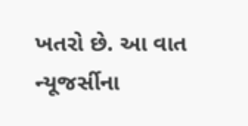ખતરો છે. આ વાત ન્યૂજર્સીના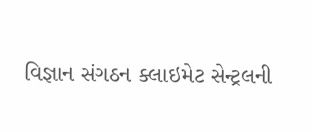વિજ્ઞાન સંગઠન ક્લાઇમેટ સેન્ટ્રલની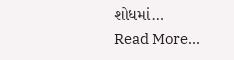શોધમાં…
Read More...